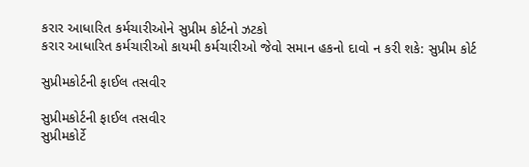કરાર આધારિત કર્મચારીઓને સુપ્રીમ કોર્ટનો ઝટકો
કરાર આધારિત કર્મચારીઓ કાયમી કર્મચારીઓ જેવો સમાન હકનો દાવો ન કરી શકે: સુપ્રીમ કોર્ટ

સુપ્રીમકોર્ટની ફાઈલ તસવીર

સુપ્રીમકોર્ટની ફાઈલ તસવીર
સુપ્રીમકોર્ટે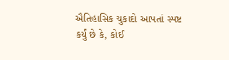ઐતિહાસિક ચુકાદો આપતાં સ્પષ્ટ કર્યું છે કે, કોઈ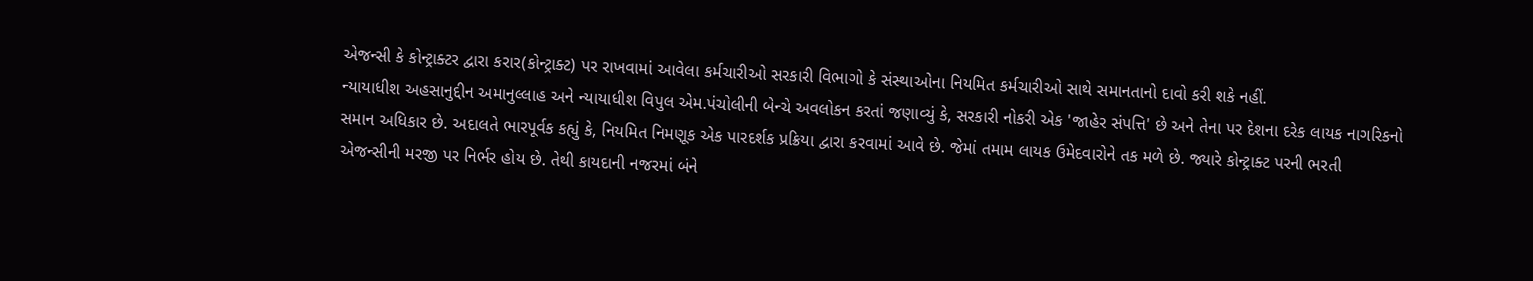એજન્સી કે કોન્ટ્રાક્ટર દ્વારા કરાર(કોન્ટ્રાક્ટ) પર રાખવામાં આવેલા કર્મચારીઓ સરકારી વિભાગો કે સંસ્થાઓના નિયમિત કર્મચારીઓ સાથે સમાનતાનો દાવો કરી શકે નહીં.
ન્યાયાધીશ અહસાનુદ્દીન અમાનુલ્લાહ અને ન્યાયાધીશ વિપુલ એમ.પંચોલીની બેન્ચે અવલોકન કરતાં જણાવ્યું કે, સરકારી નોકરી એક 'જાહેર સંપત્તિ' છે અને તેના પર દેશના દરેક લાયક નાગરિકનો સમાન અધિકાર છે. અદાલતે ભારપૂર્વક કહ્યું કે, નિયમિત નિમણૂક એક પારદર્શક પ્રક્રિયા દ્વારા કરવામાં આવે છે. જેમાં તમામ લાયક ઉમેદવારોને તક મળે છે. જ્યારે કોન્ટ્રાક્ટ પરની ભરતી એજન્સીની મરજી પર નિર્ભર હોય છે. તેથી કાયદાની નજરમાં બંને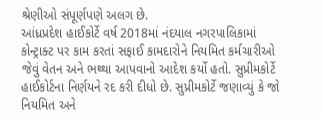શ્રેણીઓ સંપૂર્ણપણે અલગ છે.
આંધ્રપ્રદેશ હાઈકોર્ટે વર્ષ 2018માં નંદયાલ નગરપાલિકામાં કોન્ટ્રાક્ટ પર કામ કરતાં સફાઈ કામદારોને નિયમિત કર્મચારીઓ જેવું વેતન અને ભથ્થા આપવાનો આદેશ કર્યો હતો. સુપ્રીમકોર્ટે હાઈકોર્ટના નિર્ણયને રદ કરી દીધો છે. સુપ્રીમકોર્ટે જણાવ્યું કે જો નિયમિત અને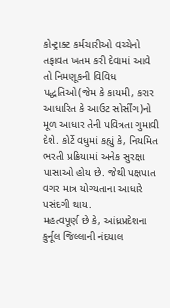કોન્ટ્રાક્ટ કર્મચારીઓ વચ્ચેનો તફાવત ખતમ કરી દેવામાં આવે તો નિમણૂકની વિવિધ પદ્ધતિઓ(જેમ કે કાયમી, કરાર આધારિત કે આઉટ સોર્સીંગ)નો મૂળ આધાર તેની પવિત્રતા ગુમાવી દેશે. કોર્ટે વધુમાં કહ્યું કે, નિયમિત ભરતી પ્રક્રિયામાં અનેક સુરક્ષા પાસાઓ હોય છે. જેથી પક્ષપાત વગર માત્ર યોગ્યતાના આધારે પસંદગી થાય.
મહત્વપૂર્ણ છે કે, આંધ્રપ્રદેશના કુર્નૂલ જિલ્લાની નંદયાલ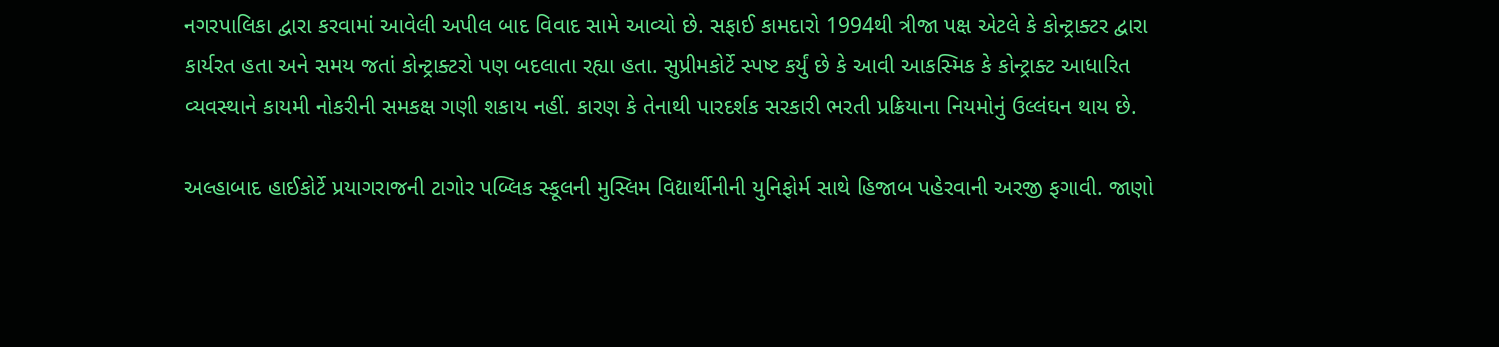નગરપાલિકા દ્વારા કરવામાં આવેલી અપીલ બાદ વિવાદ સામે આવ્યો છે. સફાઈ કામદારો 1994થી ત્રીજા પક્ષ એટલે કે કોન્ટ્રાક્ટર દ્વારા કાર્યરત હતા અને સમય જતાં કોન્ટ્રાક્ટરો પણ બદલાતા રહ્યા હતા. સુપ્રીમકોર્ટે સ્પષ્ટ કર્યું છે કે આવી આકસ્મિક કે કોન્ટ્રાક્ટ આધારિત વ્યવસ્થાને કાયમી નોકરીની સમકક્ષ ગણી શકાય નહીં. કારણ કે તેનાથી પારદર્શક સરકારી ભરતી પ્રક્રિયાના નિયમોનું ઉલ્લંઘન થાય છે.

અલ્હાબાદ હાઈકોર્ટે પ્રયાગરાજની ટાગોર પબ્લિક સ્કૂલની મુસ્લિમ વિદ્યાર્થીનીની યુનિફોર્મ સાથે હિજાબ પહેરવાની અરજી ફગાવી. જાણો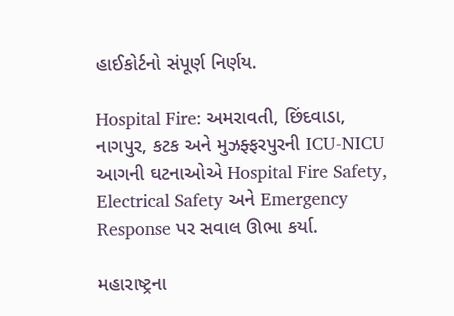હાઈકોર્ટનો સંપૂર્ણ નિર્ણય.

Hospital Fire: અમરાવતી, છિંદવાડા, નાગપુર, કટક અને મુઝફ્ફરપુરની ICU-NICU આગની ઘટનાઓએ Hospital Fire Safety, Electrical Safety અને Emergency Response પર સવાલ ઊભા કર્યા.

મહારાષ્ટ્રના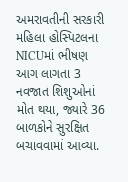અમરાવતીની સરકારી મહિલા હોસ્પિટલના NICUમાં ભીષણ આગ લાગતા 3 નવજાત શિશુઓનાં મોત થયા, જ્યારે 36 બાળકોને સુરક્ષિત બચાવવામાં આવ્યા.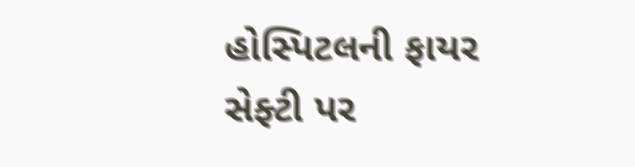હોસ્પિટલની ફાયર સેફ્ટી પર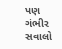પણ ગંભીર સવાલો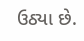ઉઠ્યા છે.